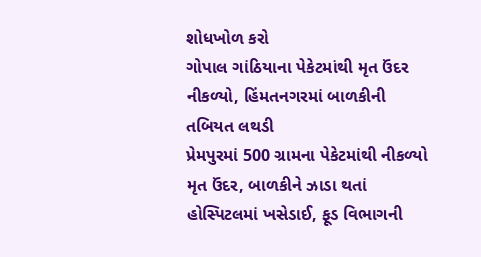શોધખોળ કરો
ગોપાલ ગાંઠિયાના પેકેટમાંથી મૃત ઉંદર નીકળ્યો, હિંમતનગરમાં બાળકીની તબિયત લથડી
પ્રેમપુરમાં 500 ગ્રામના પેકેટમાંથી નીકળ્યો મૃત ઉંદર, બાળકીને ઝાડા થતાં હોસ્પિટલમાં ખસેડાઈ, ફૂડ વિભાગની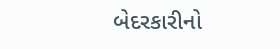બેદરકારીનો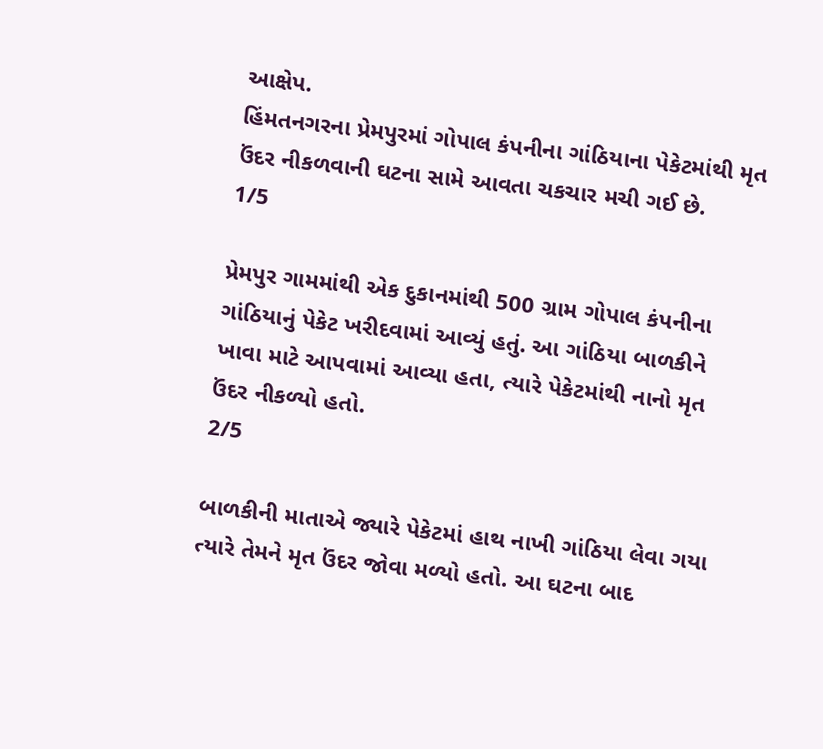આક્ષેપ.
હિંમતનગરના પ્રેમપુરમાં ગોપાલ કંપનીના ગાંઠિયાના પેકેટમાંથી મૃત ઉંદર નીકળવાની ઘટના સામે આવતા ચકચાર મચી ગઈ છે.
1/5

પ્રેમપુર ગામમાંથી એક દુકાનમાંથી 500 ગ્રામ ગોપાલ કંપનીના ગાંઠિયાનું પેકેટ ખરીદવામાં આવ્યું હતું. આ ગાંઠિયા બાળકીને ખાવા માટે આપવામાં આવ્યા હતા, ત્યારે પેકેટમાંથી નાનો મૃત ઉંદર નીકળ્યો હતો.
2/5

બાળકીની માતાએ જ્યારે પેકેટમાં હાથ નાખી ગાંઠિયા લેવા ગયા ત્યારે તેમને મૃત ઉંદર જોવા મળ્યો હતો. આ ઘટના બાદ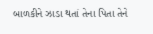બાળકીને ઝાડા થતાં તેના પિતા તેને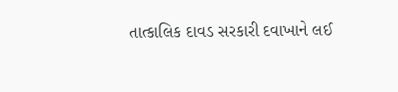તાત્કાલિક દાવડ સરકારી દવાખાને લઈ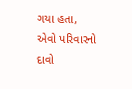ગયા હતા, એવો પરિવારનો દાવો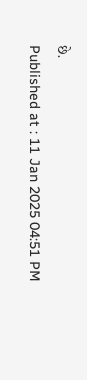છે.
Published at : 11 Jan 2025 04:51 PM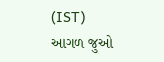(IST)
આગળ જુઓ